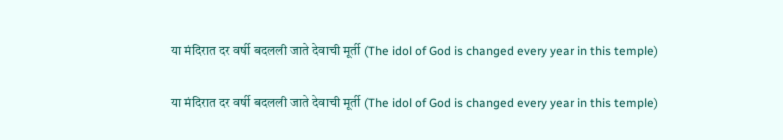या मंदिरात दर वर्षी बदलली जाते देवाची मूर्ती (The idol of God is changed every year in this temple)

या मंदिरात दर वर्षी बदलली जाते देवाची मूर्ती (The idol of God is changed every year in this temple)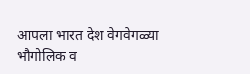आपला भारत देश वेगवेगळ्या भौगोलिक व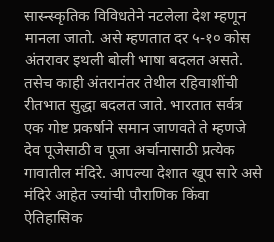सास्न्स्कृतिक विविधतेने नटलेला देश म्हणून मानला जातो. असे म्हणतात दर ५-१० कोस अंतरावर इथली बोली भाषा बदलत असते. तसेच काही अंतरानंतर तेथील रहिवाशींची रीतभात सुद्धा बदलत जाते. भारतात सर्वत्र एक गोष्ट प्रकर्षाने समान जाणवते ते म्हणजे देव पूजेसाठी व पूजा अर्चानासाठी प्रत्येक गावातील मंदिरे. आपल्या देशात खूप सारे असे मंदिरे आहेत ज्यांची पौराणिक किंवा ऐतिहासिक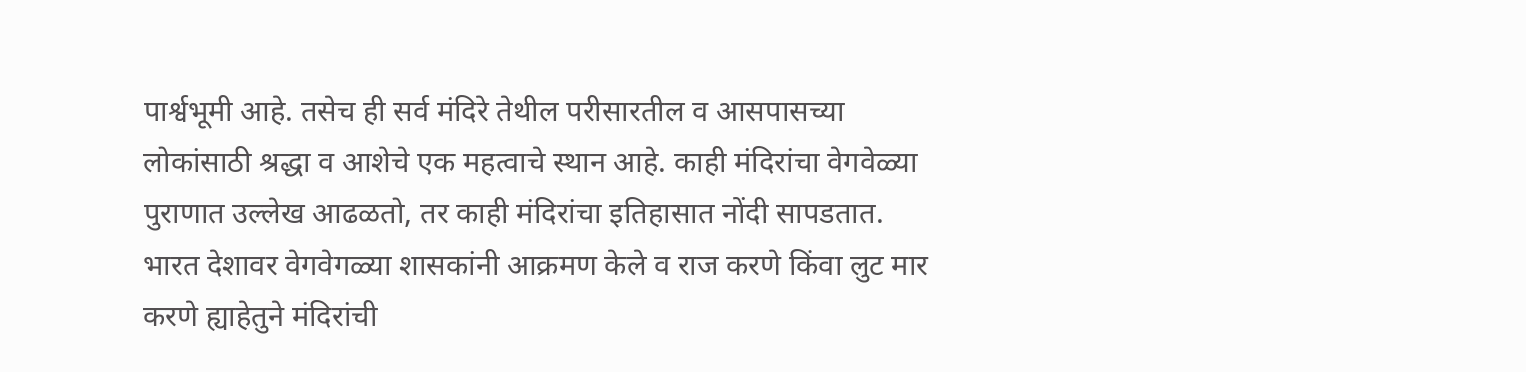पार्श्वभूमी आहे. तसेच ही सर्व मंदिरे तेथील परीसारतील व आसपासच्या लोकांसाठी श्रद्धा व आशेचे एक महत्वाचे स्थान आहे. काही मंदिरांचा वेगवेळ्या पुराणात उल्लेख आढळतो, तर काही मंदिरांचा इतिहासात नोंदी सापडतात. भारत देशावर वेगवेगळ्या शासकांनी आक्रमण केले व राज करणे किंवा लुट मार करणे ह्याहेतुने मंदिरांची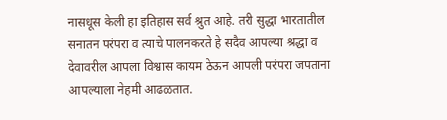नासधूस केली हा इतिहास सर्व श्रुत आहे. तरी सुद्धा भारतातील सनातन परंपरा व त्याचे पालनकरते हे सदैव आपल्या श्रद्धा व देवावरील आपला विश्वास कायम ठेऊन आपली परंपरा जपताना आपल्याला नेहमी आढळतात.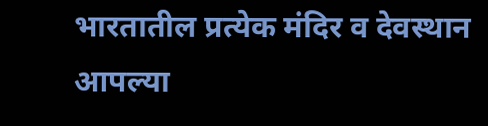भारतातील प्रत्येक मंदिर व देवस्थान आपल्या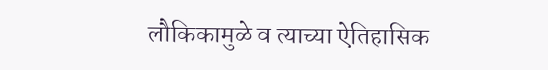लौकिकामुळे व त्याच्या ऐतिहासिक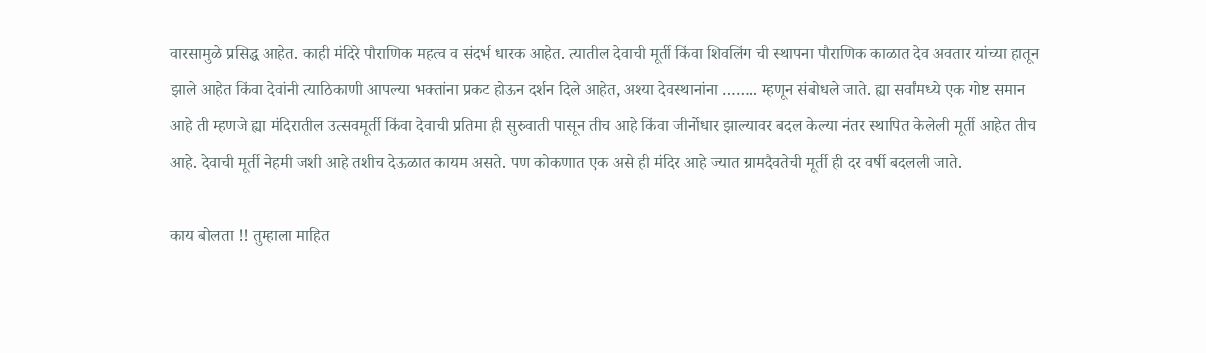वारसामुळे प्रसिद्ध आहेत. काही मंदिरे पौराणिक महत्व व संदर्भ धारक आहेत. त्यातील देवाची मूर्ती किंवा शिवलिंग ची स्थापना पौराणिक काळात देव अवतार यांच्या हातून झाले आहेत किंवा देवांनी त्याठिकाणी आपल्या भक्तांना प्रकट होऊन दर्शन दिले आहेत, अश्या देवस्थानांना …….. म्हणून संबोधले जाते. ह्या सर्वांमध्ये एक गोष्ट समान आहे ती म्हणजे ह्या मंदिरातील उत्सवमूर्ती किंवा देवाची प्रतिमा ही सुरुवाती पासून तीच आहे किंवा जीर्नोधार झाल्यावर बदल केल्या नंतर स्थापित केलेली मूर्ती आहेत तीच आहे. देवाची मूर्ती नेहमी जशी आहे तशीच देऊळात कायम असते. पण कोकणात एक असे ही मंदिर आहे ज्यात ग्रामदैवतेची मूर्ती ही दर वर्षी बदलली जाते.

काय बोलता !! तुम्हाला माहित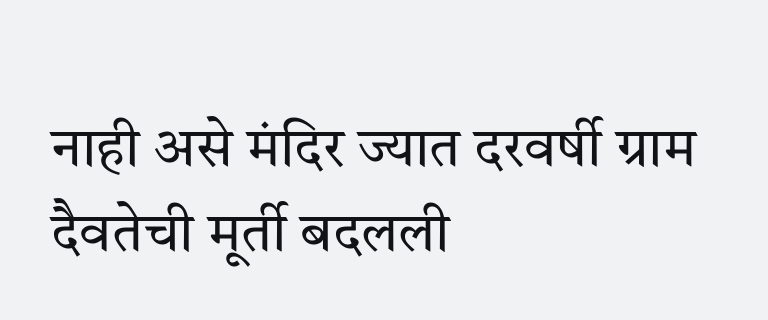नाही असे मंदिर ज्यात दरवर्षी ग्राम दैवतेची मूर्ती बदलली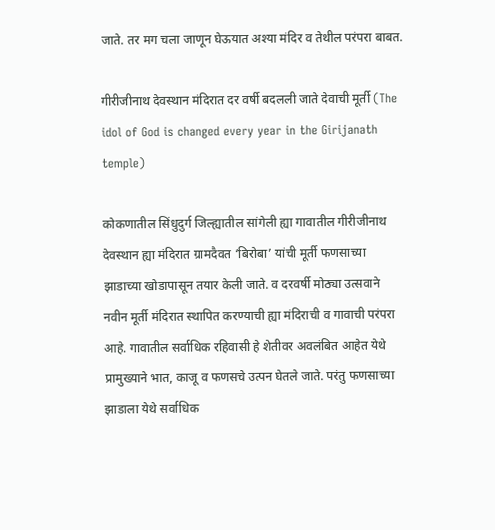जाते. तर मग चला जाणून घेऊयात अश्या मंदिर व तेथील परंपरा बाबत.

गीरीजीनाथ देवस्थान मंदिरात दर वर्षी बदलली जाते देवाची मूर्ती (The idol of God is changed every year in the Girijanath temple)

कोकणातील सिंधुदुर्ग जिल्ह्यातील सांगेली ह्या गावातील गीरीजीनाथ देवस्थान ह्या मंदिरात ग्रामदैवत ‘बिरोबा’ यांची मूर्ती फणसाच्या झाडाच्या खोडापासून तयार केली जाते. व दरवर्षी मोठ्या उत्सवाने नवीन मूर्ती मंदिरात स्थापित करण्याची ह्या मंदिराची व गावाची परंपरा आहे. गावातील सर्वाधिक रहिवासी हे शेतीवर अवलंबित आहेत येथे प्रामुख्याने भात, काजू व फणसचे उत्पन घेतले जाते. परंतु फणसाच्या झाडाला येथे सर्वाधिक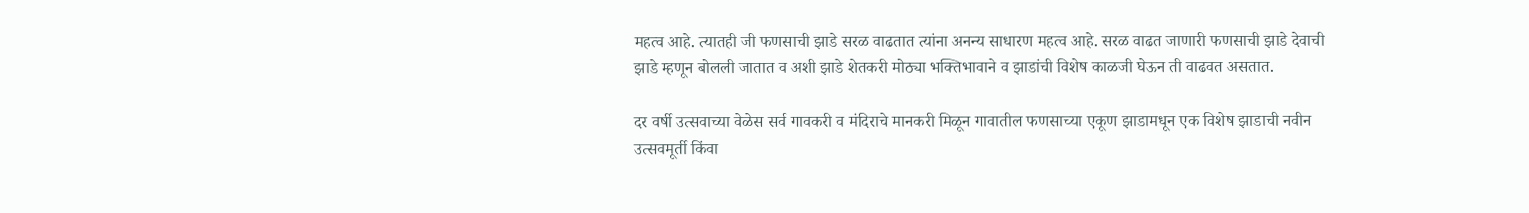महत्व आहे. त्यातही जी फणसाची झाडे सरळ वाढतात त्यांना अनन्य साधारण महत्व आहे. सरळ वाढत जाणारी फणसाची झाडे देवाची झाडे म्हणून बोलली जातात व अशी झाडे शेतकरी मोठ्या भक्तिभावाने व झाडांची विशेष काळजी घेऊन ती वाढवत असतात.

दर वर्षी उत्सवाच्या वेळेस सर्व गावकरी व मंदिराचे मानकरी मिळून गावातील फणसाच्या एकूण झाडामधून एक विशेष झाडाची नवीन उत्सवमूर्ती किंवा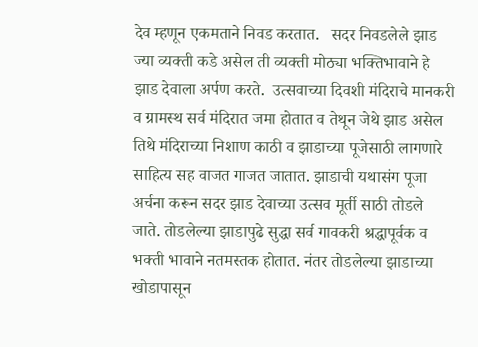देव म्हणून एकमताने निवड करतात.   सदर निवडलेले झाड ज्या व्यक्ती कडे असेल ती व्यक्ती मोठ्या भक्तिभावाने हे झाड देवाला अर्पण करते.  उत्सवाच्या दिवशी मंदिराचे मानकरी व ग्रामस्थ सर्व मंदिरात जमा होतात व तेथून जेथे झाड असेल तिथे मंदिराच्या निशाण काठी व झाडाच्या पूजेसाठी लागणारे साहित्य सह वाजत गाजत जातात. झाडाची यथासंग पूजा अर्चना करून सदर झाड देवाच्या उत्सव मूर्ती साठी तोडले जाते. तोडलेल्या झाडापुढे सुद्धा सर्व गावकरी श्रद्धापूर्वक व भक्ती भावाने नतमस्तक होतात. नंतर तोडलेल्या झाडाच्या खोडापासून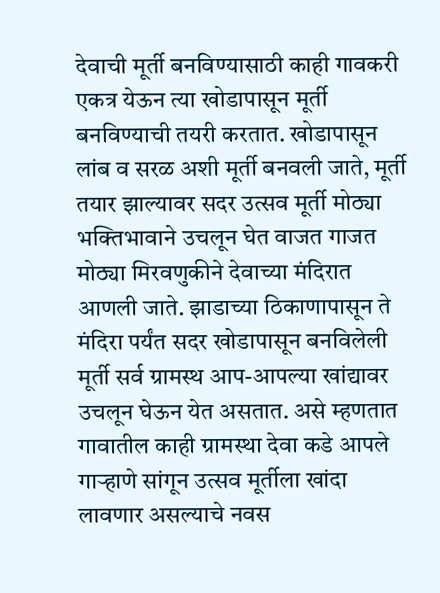देवाची मूर्ती बनविण्यासाठी काही गावकरी एकत्र येऊन त्या खोडापासून मूर्ती बनविण्याची तयरी करतात. खोडापासून लांब व सरळ अशी मूर्ती बनवली जाते, मूर्ती तयार झाल्यावर सदर उत्सव मूर्ती मोठ्या भक्तिभावाने उचलून घेत वाजत गाजत मोठ्या मिरवणुकीने देवाच्या मंदिरात आणली जाते. झाडाच्या ठिकाणापासून ते मंदिरा पर्यंत सदर खोडापासून बनविलेली मूर्ती सर्व ग्रामस्थ आप-आपल्या खांद्यावर उचलून घेऊन येत असतात. असे म्हणतात गावातील काही ग्रामस्था देवा कडे आपले गाऱ्हाणे सांगून उत्सव मूर्तीला खांदा लावणार असल्याचे नवस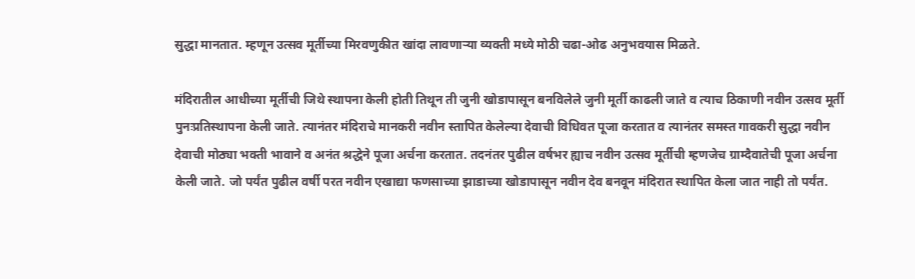सुद्धा मानतात. म्हणून उत्सव मूर्तीच्या मिरवणुकीत खांदा लावणाऱ्या व्यक्ती मध्ये मोठी चढा-ओढ अनुभवयास मिळते.

मंदिरातील आधीच्या मूर्तीची जिथे स्थापना केली होती तिथून ती जुनी खोडापासून बनविलेले जुनी मूर्ती काढली जाते व त्याच ठिकाणी नवीन उत्सव मूर्ती पुनःप्रतिस्थापना केली जाते. त्यानंतर मंदिराचे मानकरी नवीन स्तापित केलेल्या देवाची विधिवत पूजा करतात व त्यानंतर समस्त गावकरी सुद्धा नवीन देवाची मोठ्या भक्ती भावाने व अनंत श्रद्धेने पूजा अर्चना करतात. तदनंतर पुढील वर्षभर ह्याच नवीन उत्सव मूर्तीची म्हणजेच ग्राम्दैवातेची पूजा अर्चना केली जाते. जो पर्यंत पुढील वर्षी परत नवीन एखाद्या फणसाच्या झाडाच्या खोडापासून नवीन देव बनवून मंदिरात स्थापित केला जात नाही तो पर्यंत.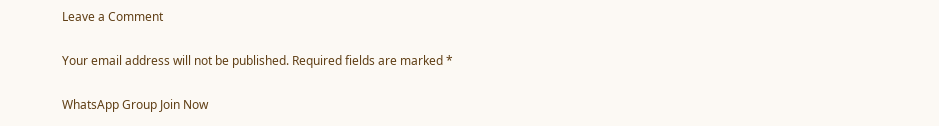Leave a Comment

Your email address will not be published. Required fields are marked *

WhatsApp Group Join Now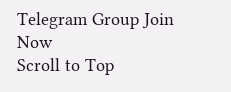Telegram Group Join Now
Scroll to Top